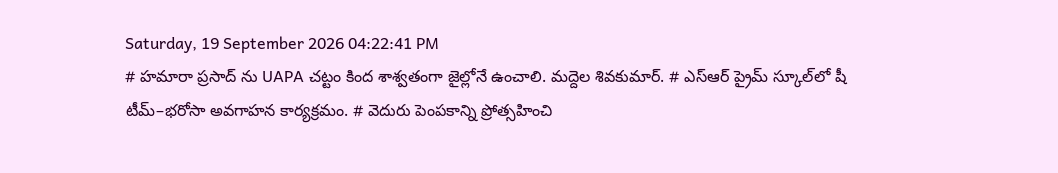Saturday, 19 September 2026 04:22:41 PM
# హమారా ప్రసాద్ ను UAPA చట్టం కింద శాశ్వతంగా జైల్లోనే ఉంచాలి. మద్దెల శివకుమార్. # ఎస్‌ఆర్‌ ప్రైమ్‌ స్కూల్‌లో షీ టీమ్‌–భరోసా అవగాహన కార్యక్రమం. # వెదురు పెంపకాన్ని ప్రోత్సహించి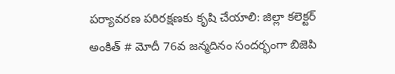పర్యావరణ పరిరక్షణకు కృషి చేయాలి: జిల్లా కలెక్టర్ అంకిత్ # మోదీ 76వ జన్మదినం సందర్భంగా బిజెపి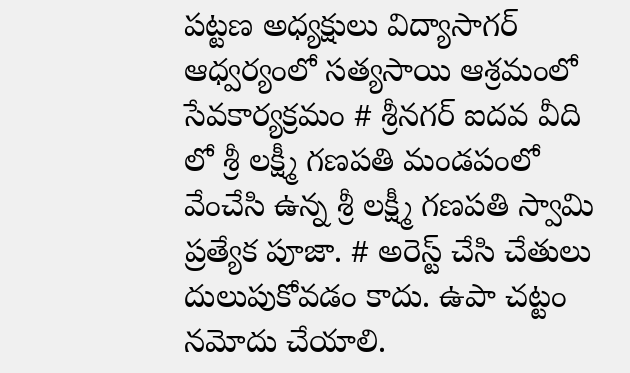పట్టణ అధ్యక్షులు విద్యాసాగర్ ఆధ్వర్యంలో సత్యసాయి ఆశ్రమంలో సేవకార్యక్రమం # శ్రీనగర్ ఐదవ వీది లో శ్రీ లక్ష్మీ గణపతి మండపంలో వేంచేసి ఉన్న శ్రీ లక్ష్మీ గణపతి స్వామి ప్రత్యేక పూజా. # అరెస్ట్ చేసి చేతులు దులుపుకోవడం కాదు. ఉపా చట్టం నమోదు చేయాలి.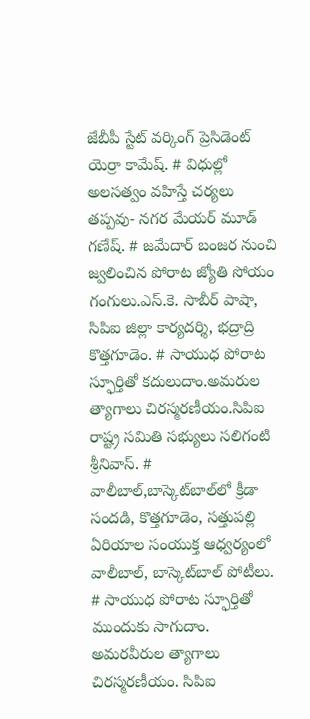జేబీపీ స్టేట్ వర్కింగ్ ప్రెసిడెంట్ యెర్రా కామేష్. # విధుల్లో అలసత్వం వహిస్తే చర్యలు తప్పవు- నగర మేయర్ మూడ్ గణేష్. # జమేదార్ బంజర నుంచి జ్వలించిన పోరాట జ్యోతి సోయం గంగులు.ఎస్.కె. సాబీర్ పాషా, సిపిఐ జిల్లా కార్యదర్శి, భద్రాద్రి కొత్తగూడెం. # సాయుధ పోరాట స్ఫూర్తితో కదులుదాం.అమరుల త్యాగాలు చిరస్మరణీయం.సిపిఐ రాష్ట్ర సమితి సభ్యులు సలిగంటి శ్రీనివాస్. # వాలీబాల్‌,బాస్కెట్‌బాల్‌లో క్రీడా సందడి, కొత్తగూడెం, సత్తుపల్లి ఏరియాల సంయుక్త ఆధ్వర్యంలో వాలీబాల్, బాస్కెట్‌బాల్ పోటీలు. # సాయుధ పోరాట స్ఫూర్తితో ముందుకు సాగుదాం. అమరవీరుల త్యాగాలు చిరస్మరణీయం. సిపిఐ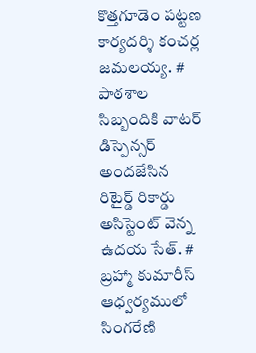కొత్తగూడెం పట్టణ కార్యదర్శి కంచర్ల జమలయ్య. # పాఠశాల సిబ్బందికి వాటర్ డిస్పెన్సర్ అందజేసిన రిటైర్డ్ రికార్డు అసిస్టెంట్ వెన్న ఉదయ సేత్. # బ్రహ్మా కుమారీస్ ఆధ్వర్యములో సింగరేణి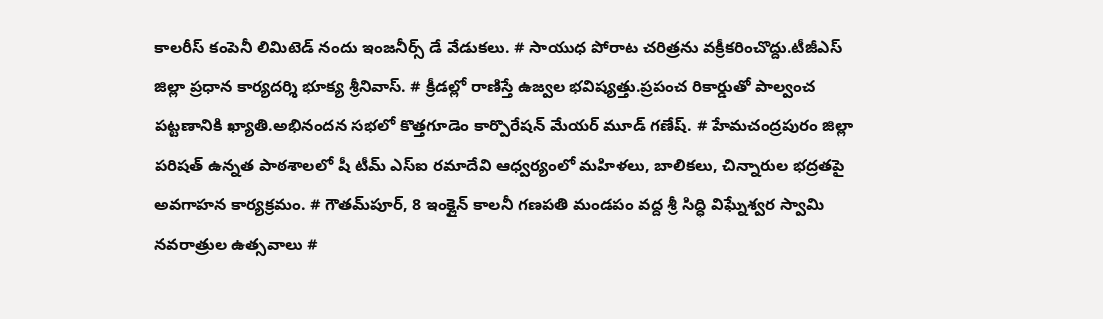కాలరీస్ కంపెనీ లిమిటెడ్ నందు ఇంజనీర్స్ డే వేడుకలు. # సాయుధ పోరాట చరిత్రను వక్రీకరించొద్దు.టీజీఎస్ జిల్లా ప్రధాన కార్యదర్శి భూక్య శ్రీనివాస్. # క్రీడల్లో రాణిస్తే ఉజ్వల భవిష్యత్తు.ప్రపంచ రికార్డుతో పాల్వంచ పట్టణానికి ఖ్యాతి.అభినందన సభలో కొత్తగూడెం కార్పొరేషన్ మేయర్ మూడ్ గణేష్. # హేమచంద్రపురం జిల్లా పరిషత్ ఉన్నత పాఠశాలలో షీ టీమ్‌ ఎస్‌ఐ రమాదేవి ఆధ్వర్యంలో మహిళలు, బాలికలు, చిన్నారుల భద్రతపై అవగాహన కార్యక్రమం. # గౌతమ్‌పూర్, 8 ఇంక్లైన్ కాలనీ గణపతి మండపం వద్ద శ్రీ సిద్ధి విఘ్నేశ్వర స్వామి నవరాత్రుల ఉత్సవాలు #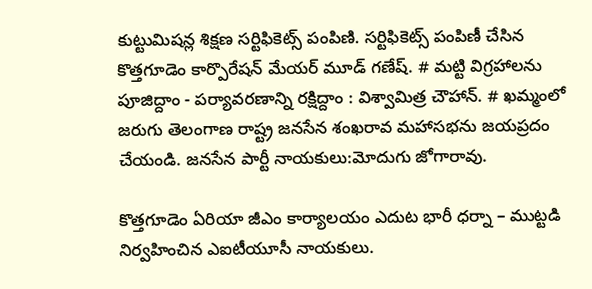కుట్టుమిషన్ల శిక్షణ సర్టిఫికెట్స్ పంపిణి. సర్టిఫికెట్స్ పంపిణీ చేసిన కొత్తగూడెం కార్పొరేషన్ మేయర్ మూడ్ గణేష్. # మట్టి విగ్రహాలను పూజిద్దాం - పర్యావరణాన్ని రక్షిద్దాం : విశ్వామిత్ర చౌహాన్. # ఖమ్మంలో జరుగు తెలంగాణ రాష్ట్ర జనసేన శంఖరావ మహాసభను జయప్రదం చేయండి. జనసేన పార్టీ నాయకులు:మోదుగు జోగారావు.

కొత్తగూడెం ఏరియా జీఎం కార్యాలయం ఎదుట భారీ ధర్నా – ముట్టడి నిర్వహించిన ఎఐటీయూసీ నాయకులు.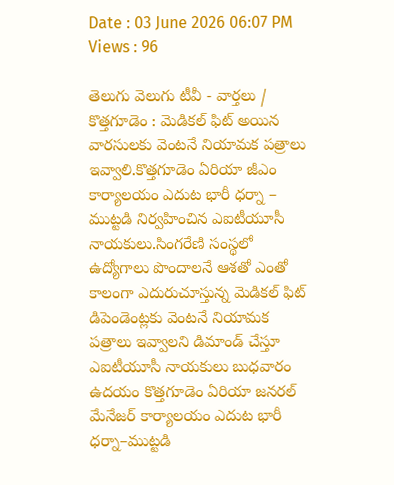Date : 03 June 2026 06:07 PM Views : 96

తెలుగు వెలుగు టీవీ - వార్తలు / కొత్తగూడెం : మెడికల్ ఫిట్ అయిన వారసులకు వెంటనే నియామక పత్రాలు ఇవ్వాలి.కొత్తగూడెం ఏరియా జీఎం కార్యాలయం ఎదుట భారీ ధర్నా – ముట్టడి నిర్వహించిన ఎఐటీయూసీ నాయకులు.సింగరేణి సంస్థలో ఉద్యోగాలు పొందాలనే ఆశతో ఎంతో కాలంగా ఎదురుచూస్తున్న మెడికల్ ఫిట్ డిపెండెంట్లకు వెంటనే నియామక పత్రాలు ఇవ్వాలని డిమాండ్ చేస్తూ ఎఐటీయూసీ నాయకులు బుధవారం ఉదయం కొత్తగూడెం ఏరియా జనరల్ మేనేజర్ కార్యాలయం ఎదుట భారీ ధర్నా–ముట్టడి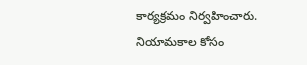కార్యక్రమం నిర్వహించారు. నియామకాల కోసం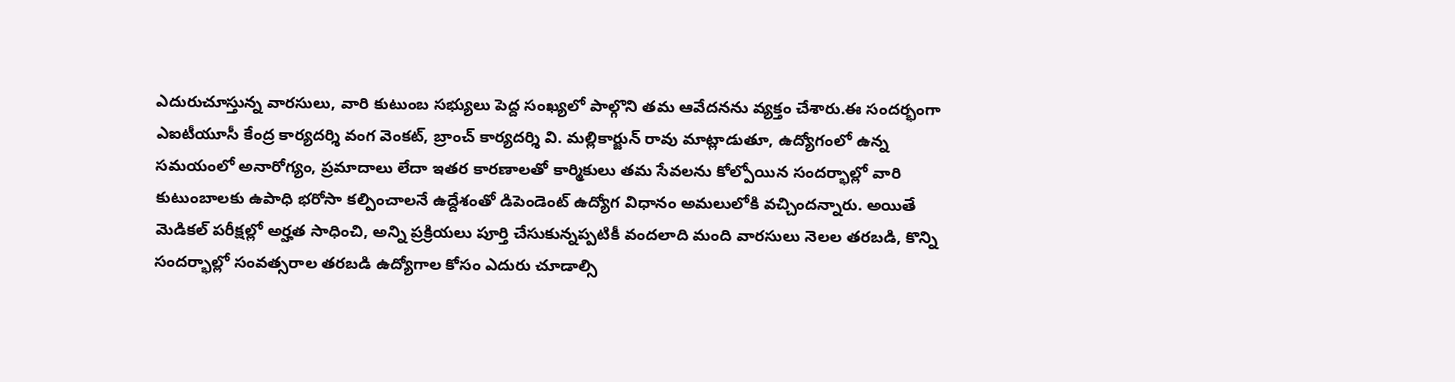ఎదురుచూస్తున్న వారసులు, వారి కుటుంబ సభ్యులు పెద్ద సంఖ్యలో పాల్గొని తమ ఆవేదనను వ్యక్తం చేశారు.ఈ సందర్భంగా ఎఐటీయూసీ కేంద్ర కార్యదర్శి వంగ వెంకట్, బ్రాంచ్ కార్యదర్శి వి. మల్లికార్జున్ రావు మాట్లాడుతూ, ఉద్యోగంలో ఉన్న సమయంలో అనారోగ్యం, ప్రమాదాలు లేదా ఇతర కారణాలతో కార్మికులు తమ సేవలను కోల్పోయిన సందర్భాల్లో వారి కుటుంబాలకు ఉపాధి భరోసా కల్పించాలనే ఉద్దేశంతో డిపెండెంట్ ఉద్యోగ విధానం అమలులోకి వచ్చిందన్నారు. అయితే మెడికల్ పరీక్షల్లో అర్హత సాధించి, అన్ని ప్రక్రియలు పూర్తి చేసుకున్నప్పటికీ వందలాది మంది వారసులు నెలల తరబడి, కొన్ని సందర్భాల్లో సంవత్సరాల తరబడి ఉద్యోగాల కోసం ఎదురు చూడాల్సి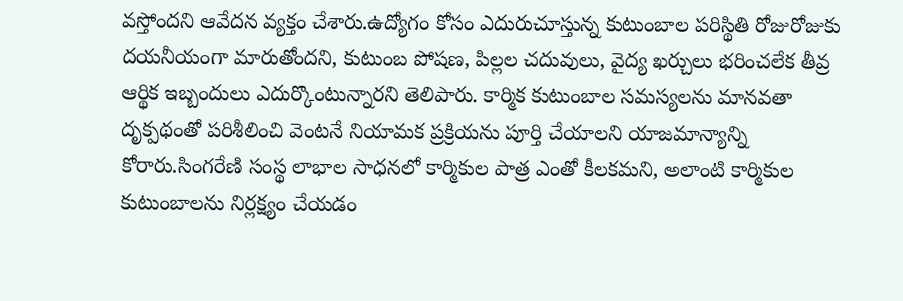వస్తోందని ఆవేదన వ్యక్తం చేశారు.ఉద్యోగం కోసం ఎదురుచూస్తున్న కుటుంబాల పరిస్థితి రోజురోజుకు దయనీయంగా మారుతోందని, కుటుంబ పోషణ, పిల్లల చదువులు, వైద్య ఖర్చులు భరించలేక తీవ్ర ఆర్థిక ఇబ్బందులు ఎదుర్కొంటున్నారని తెలిపారు. కార్మిక కుటుంబాల సమస్యలను మానవతా దృక్పథంతో పరిశీలించి వెంటనే నియామక ప్రక్రియను పూర్తి చేయాలని యాజమాన్యాన్ని కోరారు.సింగరేణి సంస్థ లాభాల సాధనలో కార్మికుల పాత్ర ఎంతో కీలకమని, అలాంటి కార్మికుల కుటుంబాలను నిర్లక్ష్యం చేయడం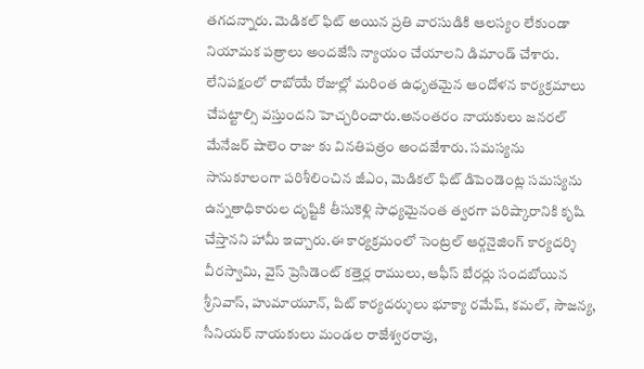తగదన్నారు. మెడికల్ ఫిట్ అయిన ప్రతి వారసుడికి ఆలస్యం లేకుండా నియామక పత్రాలు అందజేసి న్యాయం చేయాలని డిమాండ్ చేశారు. లేనిపక్షంలో రాబోయే రోజుల్లో మరింత ఉధృతమైన ఆందోళన కార్యక్రమాలు చేపట్టాల్సి వస్తుందని హెచ్చరించారు.అనంతరం నాయకులు జనరల్ మేనేజర్ షాలెం రాజు కు వినతిపత్రం అందజేశారు. సమస్యను సానుకూలంగా పరిశీలించిన జీఎం, మెడికల్ ఫిట్ డిపెండెంట్ల సమస్యను ఉన్నతాధికారుల దృష్టికి తీసుకెళ్లి సాధ్యమైనంత త్వరగా పరిష్కారానికి కృషి చేస్తానని హామీ ఇచ్చారు.ఈ కార్యక్రమంలో సెంట్రల్ ఆర్గనైజింగ్ కార్యదర్శి వీరస్వామి, వైస్ ప్రెసిడెంట్ కత్తెర్ల రాములు, ఆఫీస్ బేరర్లు సందబోయిన శ్రీనివాస్, హుమాయూన్, పిట్ కార్యదర్శులు భూక్యా రమేష్, కమల్, సౌజన్య, సీనియర్ నాయకులు మండల రాజేశ్వరరావు,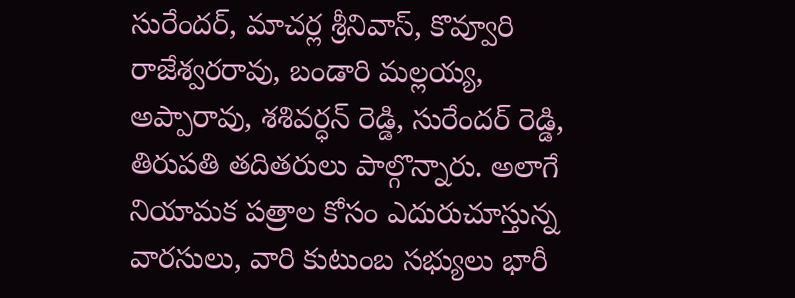సురేందర్, మాచర్ల శ్రీనివాస్, కొవ్వూరి రాజేశ్వరరావు, బండారి మల్లయ్య, అప్పారావు, శశివర్ధన్ రెడ్డి, సురేందర్ రెడ్డి, తిరుపతి తదితరులు పాల్గొన్నారు. అలాగే నియామక పత్రాల కోసం ఎదురుచూస్తున్న వారసులు, వారి కుటుంబ సభ్యులు భారీ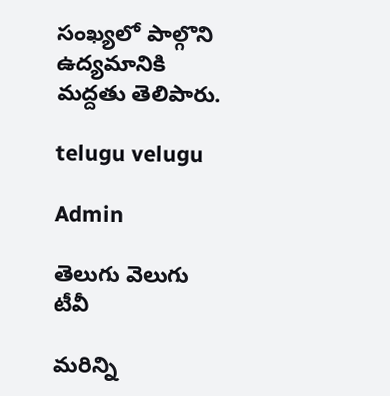సంఖ్యలో పాల్గొని ఉద్యమానికి మద్దతు తెలిపారు.

telugu velugu

Admin

తెలుగు వెలుగు టీవీ

మరిన్ని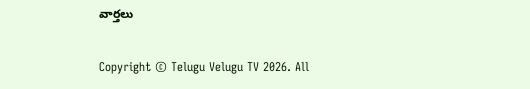వార్తలు

Copyright © Telugu Velugu TV 2026. All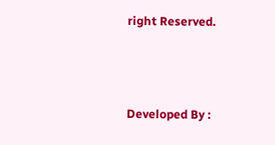right Reserved.



Developed By :